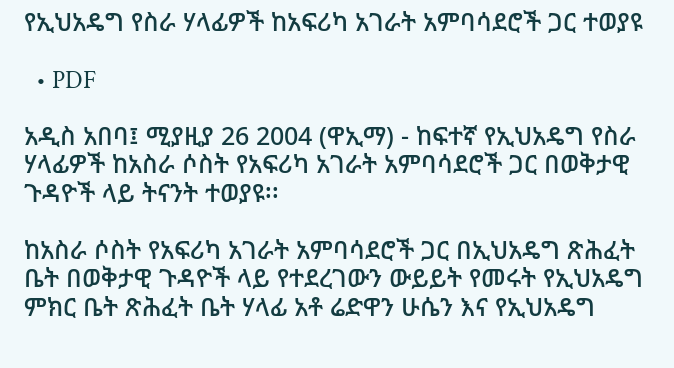የኢህአዴግ የስራ ሃላፊዎች ከአፍሪካ አገራት አምባሳደሮች ጋር ተወያዩ

  • PDF

አዲስ አበባ፤ ሚያዚያ 26 2004 (ዋኢማ) - ከፍተኛ የኢህአዴግ የስራ ሃላፊዎች ከአስራ ሶስት የአፍሪካ አገራት አምባሳደሮች ጋር በወቅታዊ ጉዳዮች ላይ ትናንት ተወያዩ፡፡

ከአስራ ሶስት የአፍሪካ አገራት አምባሳደሮች ጋር በኢህአዴግ ጽሕፈት ቤት በወቅታዊ ጉዳዮች ላይ የተደረገውን ውይይት የመሩት የኢህአዴግ ምክር ቤት ጽሕፈት ቤት ሃላፊ አቶ ሬድዋን ሁሴን እና የኢህአዴግ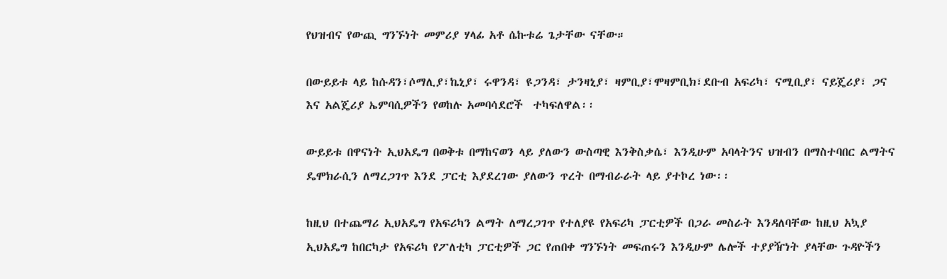የህዝብና የውጪ ግንኙነት መምሪያ ሃላፊ አቶ ሴኩቱሬ ጌታቸው ናቸው።

በውይይቱ ላይ ከሱዳን፣ሶማሊያ፣ኬኒያ፣ ሩዋንዳ፣ ዩጋንዳ፣ ታንዛኒያ፣ ዛምቢያ፣ሞዛምቢክ፣ደቡብ አፍሪካ፣ ናሚቢያ፣ ናይጄሪያ፣ ጋና እና አልጄሪያ ኤምባሲዎችን የወከሉ አመባሳደሮች  ተካፍለዋል፡፡

ውይይቱ በዋናነት ኢህአዴግ በወቅቱ በማከናወን ላይ ያለውን ውስጣዊ እንቅስቃሴ፣ እንዲሁም አባላትንና ህዝብን በማስተባበር ልማትና ዴሞክራሲን ለማረጋገጥ እንደ ፓርቲ እያደረገው ያለውን ጥረት በማብራራት ላይ ያተኮረ ነው፡፡

ከዚህ በተጨማሪ ኢህአዴግ የአፍሪካን ልማት ለማረጋገጥ የተለያዩ የአፍሪካ ፓርቲዎች በጋራ መስራት እንዳለባቸው ከዚህ አኳያ ኢህአዴግ ከበርካታ የአፍሪካ የፖለቲካ ፓርቲዎች ጋር የጠበቀ ግንኙነት መፍጠሩን እንዲሁም ሌሎች ተያያዥነት ያላቸው ጉዳዮችን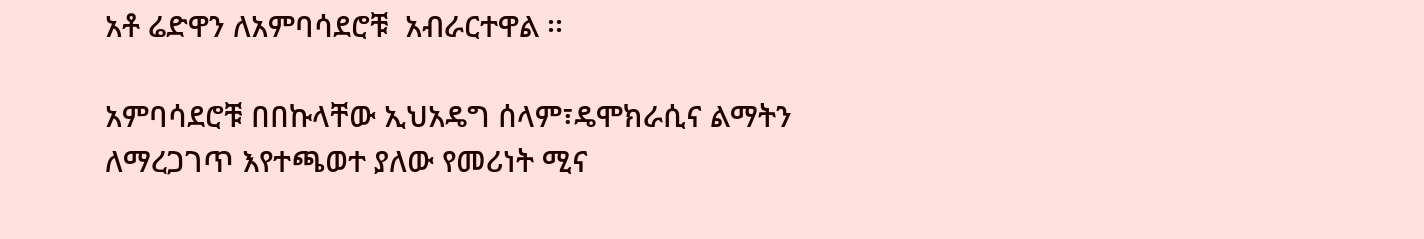አቶ ሬድዋን ለአምባሳደሮቹ  አብራርተዋል ፡፡

አምባሳደሮቹ በበኩላቸው ኢህአዴግ ሰላም፣ዴሞክራሲና ልማትን ለማረጋገጥ እየተጫወተ ያለው የመሪነት ሚና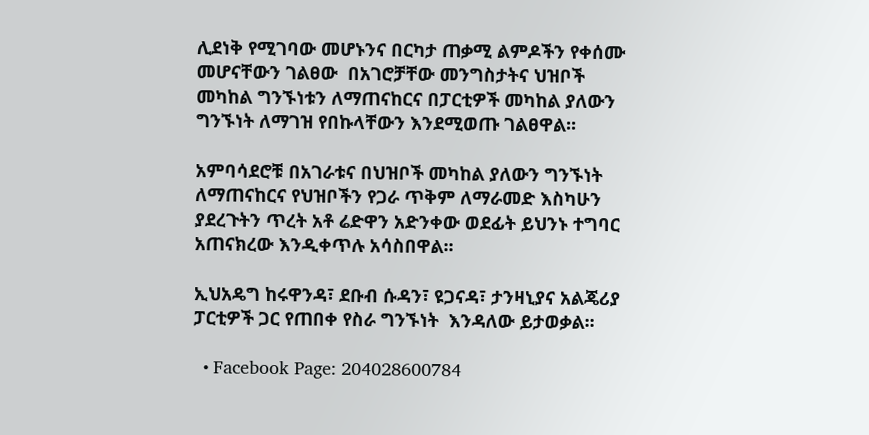ሊደነቅ የሚገባው መሆኑንና በርካታ ጠቃሚ ልምዶችን የቀሰሙ መሆናቸውን ገልፀው  በአገሮቻቸው መንግስታትና ህዝቦች መካከል ግንኙነቱን ለማጠናከርና በፓርቲዎች መካከል ያለውን  ግንኙነት ለማገዝ የበኩላቸውን እንደሚወጡ ገልፀዋል፡፡

አምባሳደሮቹ በአገራቱና በህዝቦች መካከል ያለውን ግንኙነት ለማጠናከርና የህዝቦችን የጋራ ጥቅም ለማራመድ እስካሁን ያደረጉትን ጥረት አቶ ሬድዋን አድንቀው ወደፊት ይህንኑ ተግባር አጠናክረው እንዲቀጥሉ አሳስበዋል፡፡

ኢህአዴግ ከሩዋንዳ፣ ደቡብ ሱዳን፣ ዩጋናዳ፣ ታንዛኒያና አልጄሪያ ፓርቲዎች ጋር የጠበቀ የስራ ግንኙነት  እንዳለው ይታወቃል፡፡

  • Facebook Page: 204028600784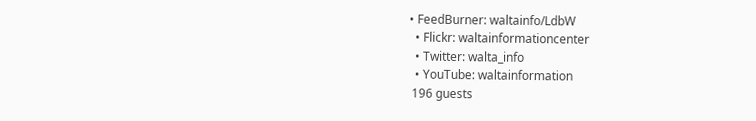• FeedBurner: waltainfo/LdbW
  • Flickr: waltainformationcenter
  • Twitter: walta_info
  • YouTube: waltainformation
 196 guests